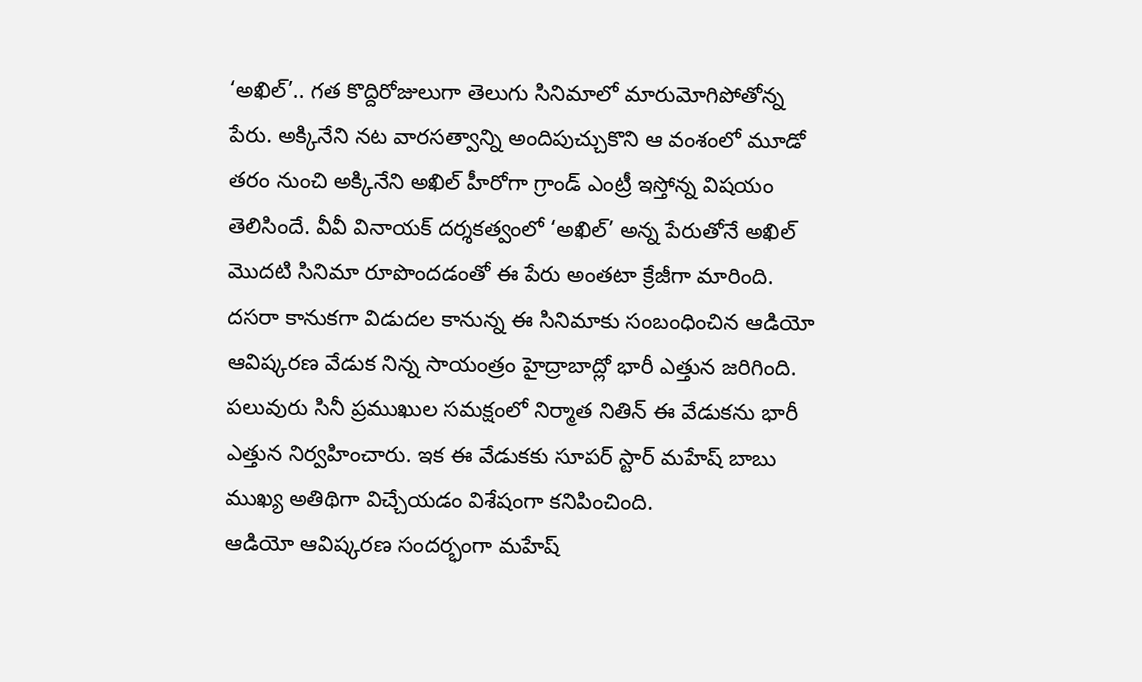‘అఖిల్’.. గత కొద్దిరోజులుగా తెలుగు సినిమాలో మారుమోగిపోతోన్న పేరు. అక్కినేని నట వారసత్వాన్ని అందిపుచ్చుకొని ఆ వంశంలో మూడో తరం నుంచి అక్కినేని అఖిల్ హీరోగా గ్రాండ్ ఎంట్రీ ఇస్తోన్న విషయం తెలిసిందే. వీవీ వినాయక్ దర్శకత్వంలో ‘అఖిల్’ అన్న పేరుతోనే అఖిల్ మొదటి సినిమా రూపొందడంతో ఈ పేరు అంతటా క్రేజీగా మారింది. దసరా కానుకగా విడుదల కానున్న ఈ సినిమాకు సంబంధించిన ఆడియో ఆవిష్కరణ వేడుక నిన్న సాయంత్రం హైద్రాబాద్లో భారీ ఎత్తున జరిగింది. పలువురు సినీ ప్రముఖుల సమక్షంలో నిర్మాత నితిన్ ఈ వేడుకను భారీ ఎత్తున నిర్వహించారు. ఇక ఈ వేడుకకు సూపర్ స్టార్ మహేష్ బాబు ముఖ్య అతిథిగా విచ్చేయడం విశేషంగా కనిపించింది.
ఆడియో ఆవిష్కరణ సందర్భంగా మహేష్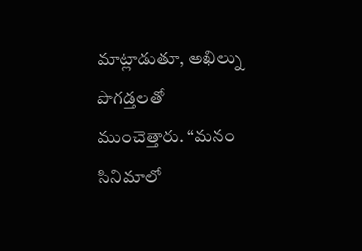మాట్లాడుతూ, అఖిల్ను పొగడ్తలతో ముంచెత్తారు. “మనం సినిమాలో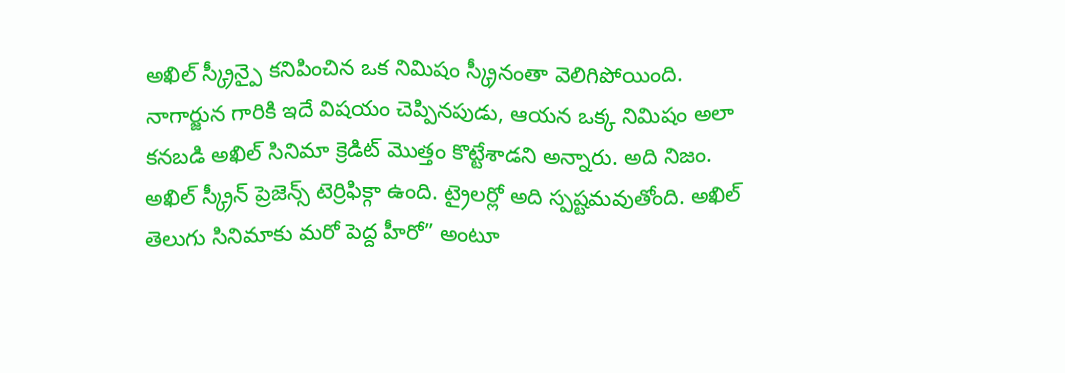అఖిల్ స్క్రీన్పై కనిపించిన ఒక నిమిషం స్క్రీనంతా వెలిగిపోయింది. నాగార్జున గారికి ఇదే విషయం చెప్పినపుడు, ఆయన ఒక్క నిమిషం అలా కనబడి అఖిల్ సినిమా క్రెడిట్ మొత్తం కొట్టేశాడని అన్నారు. అది నిజం. అఖిల్ స్క్రీన్ ప్రెజెన్స్ టెర్రిఫిక్గా ఉంది. ట్రైలర్లో అది స్పష్టమవుతోంది. అఖిల్ తెలుగు సినిమాకు మరో పెద్ద హీరో” అంటూ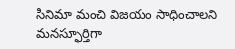సినిమా మంచి విజయం సాధించాలని మనస్ఫూర్తిగా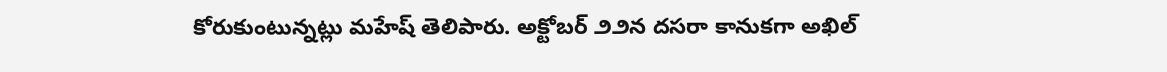కోరుకుంటున్నట్లు మహేష్ తెలిపారు. అక్టోబర్ ౨౨న దసరా కానుకగా అఖిల్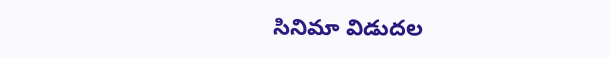సినిమా విడుదల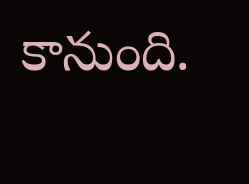కానుంది.